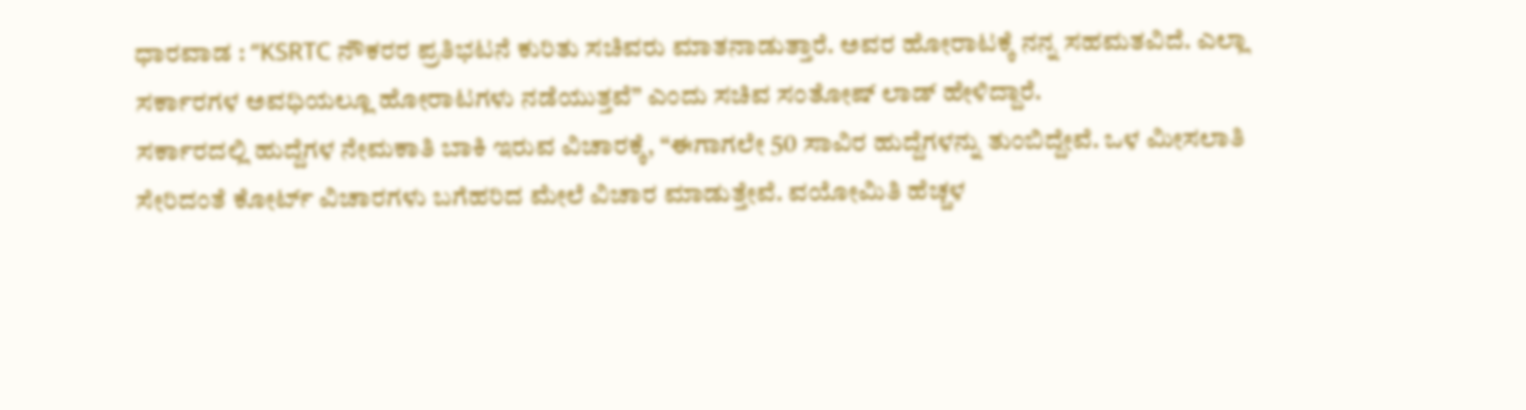ಧಾರವಾಡ : “KSRTC ನೌಕರರ ಪ್ರತಿಭಟನೆ ಕುರಿತು ಸಚಿವರು ಮಾತನಾಡುತ್ತಾರೆ. ಅವರ ಹೋರಾಟಕ್ಕೆ ನನ್ನ ಸಹಮತವಿದೆ. ಎಲ್ಲಾ ಸರ್ಕಾರಗಳ ಅವಧಿಯಲ್ಲೂ ಹೋರಾಟಗಳು ನಡೆಯುತ್ತವೆ” ಎಂದು ಸಚಿವ ಸಂತೋಷ್ ಲಾಡ್ ಹೇಳಿದ್ದಾರೆ.
ಸರ್ಕಾರದಲ್ಲಿ ಹುದ್ದೆಗಳ ನೇಮಕಾತಿ ಬಾಕಿ ಇರುವ ವಿಚಾರಕ್ಕೆ, “ಈಗಾಗಲೇ 50 ಸಾವಿರ ಹುದ್ದೆಗಳನ್ನು ತುಂಬಿದ್ದೇವೆ. ಒಳ ಮೀಸಲಾತಿ ಸೇರಿದಂತೆ ಕೋರ್ಟ್ ವಿಚಾರಗಳು ಬಗೆಹರಿದ ಮೇಲೆ ವಿಚಾರ ಮಾಡುತ್ತೇವೆ. ವಯೋಮಿತಿ ಹೆಚ್ಚಳ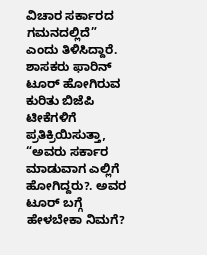ವಿಚಾರ ಸರ್ಕಾರದ ಗಮನದಲ್ಲಿದೆ” ಎಂದು ತಿಳಿಸಿದ್ದಾರೆ.
ಶಾಸಕರು ಫಾರಿನ್ ಟೂರ್ ಹೋಗಿರುವ ಕುರಿತು ಬಿಜೆಪಿ ಟೀಕೆಗಳಿಗೆ ಪ್ರತಿಕ್ರಿಯಿಸುತ್ತಾ, “ಅವರು ಸರ್ಕಾರ ಮಾಡುವಾಗ ಎಲ್ಲಿಗೆ ಹೋಗಿದ್ದರು?. ಅವರ ಟೂರ್ ಬಗ್ಗೆ ಹೇಳಬೇಕಾ ನಿಮಗೆ?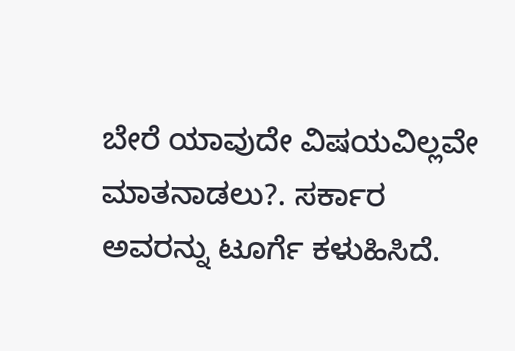ಬೇರೆ ಯಾವುದೇ ವಿಷಯವಿಲ್ಲವೇ ಮಾತನಾಡಲು?. ಸರ್ಕಾರ ಅವರನ್ನು ಟೂರ್ಗೆ ಕಳುಹಿಸಿದೆ.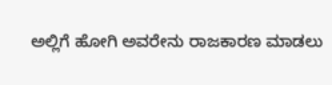ಅಲ್ಲಿಗೆ ಹೋಗಿ ಅವರೇನು ರಾಜಕಾರಣ ಮಾಡಲು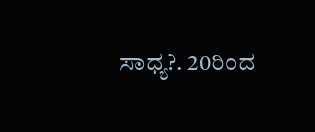ಸಾಧ್ಯ?. 20ರಿಂದ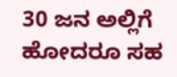30 ಜನ ಅಲ್ಲಿಗೆ ಹೋದರೂ ಸಹ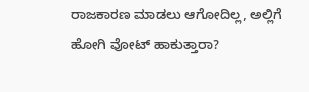ರಾಜಕಾರಣ ಮಾಡಲು ಆಗೋದಿಲ್ಲ, ಅಲ್ಲಿಗೆ ಹೋಗಿ ವೋಟ್ ಹಾಕುತ್ತಾರಾ?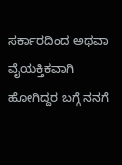ಸರ್ಕಾರದಿಂದ ಅಥವಾ ವೈಯಕ್ತಿಕವಾಗಿ ಹೋಗಿದ್ದರ ಬಗ್ಗೆ ನನಗೆ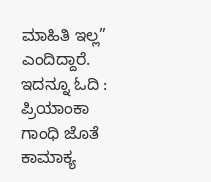ಮಾಹಿತಿ ಇಲ್ಲ” ಎಂದಿದ್ದಾರೆ.
ಇದನ್ನೂ ಓದಿ : ಪ್ರಿಯಾಂಕಾ ಗಾಂಧಿ ಜೊತೆ ಕಾಮಾಕ್ಯ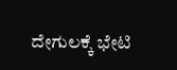ದೇಗುಲಕ್ಕೆ ಭೇಟಿ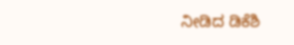ನೀಡಿದ ಡಿಕೆಶಿ